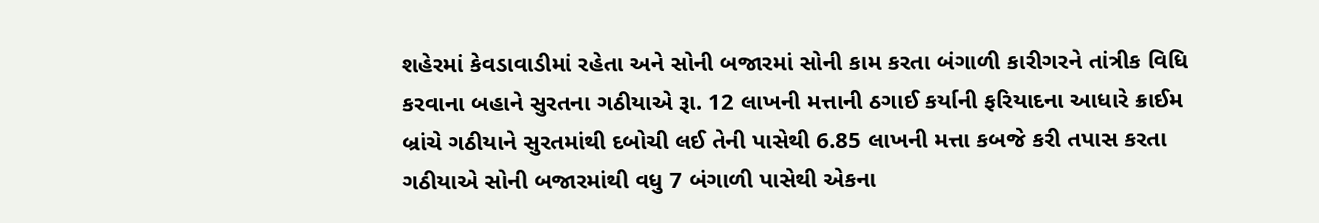શહેરમાં કેવડાવાડીમાં રહેતા અને સોની બજારમાં સોની કામ કરતા બંગાળી કારીગરને તાંત્રીક વિધિ કરવાના બહાને સુરતના ગઠીયાએ રૂા. 12 લાખની મત્તાની ઠગાઈ કર્યાની ફરિયાદના આધારે ક્રાઈમ બ્રાંચે ગઠીયાને સુરતમાંથી દબોચી લઈ તેની પાસેથી 6.85 લાખની મત્તા કબજે કરી તપાસ કરતા ગઠીયાએ સોની બજારમાંથી વધુ 7 બંગાળી પાસેથી એકના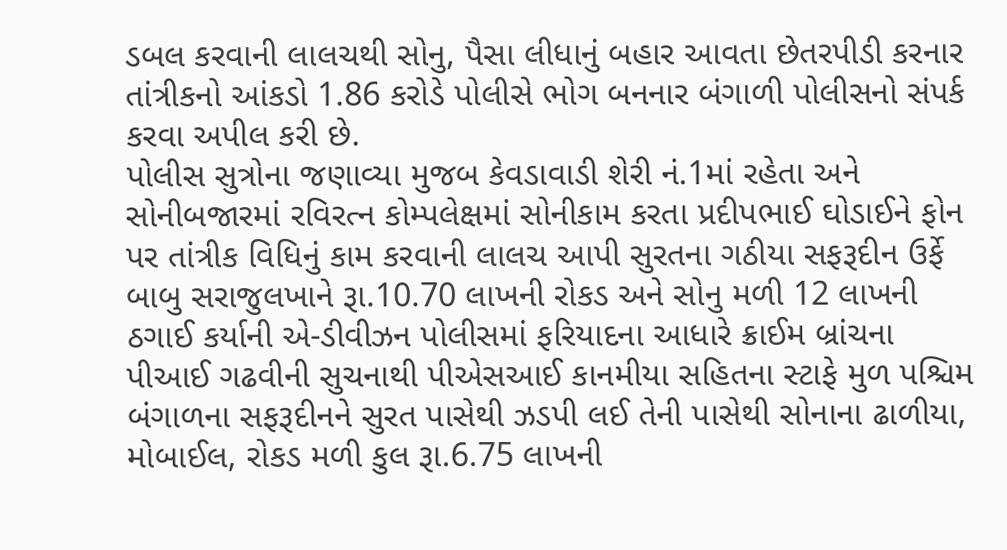ડબલ કરવાની લાલચથી સોનુ, પૈસા લીધાનું બહાર આવતા છેતરપીડી કરનાર તાંત્રીકનો આંકડો 1.86 કરોડે પોલીસે ભોગ બનનાર બંગાળી પોલીસનો સંપર્ક કરવા અપીલ કરી છે.
પોલીસ સુત્રોના જણાવ્યા મુજબ કેવડાવાડી શેરી નં.1માં રહેતા અને સોનીબજારમાં રવિરત્ન કોમ્પલેક્ષમાં સોનીકામ કરતા પ્રદીપભાઈ ઘોડાઈને ફોન પર તાંત્રીક વિધિનું કામ કરવાની લાલચ આપી સુરતના ગઠીયા સફરૂદીન ઉર્ફે બાબુ સરાજુલખાને રૂા.10.70 લાખની રોકડ અને સોનુ મળી 12 લાખની ઠગાઈ કર્યાની એ-ડીવીઝન પોલીસમાં ફરિયાદના આધારે ક્રાઈમ બ્રાંચના પીઆઈ ગઢવીની સુચનાથી પીએસઆઈ કાનમીયા સહિતના સ્ટાફે મુળ પશ્ચિમ બંગાળના સફરૂદીનને સુરત પાસેથી ઝડપી લઈ તેની પાસેથી સોનાના ઢાળીયા, મોબાઈલ, રોકડ મળી કુલ રૂા.6.75 લાખની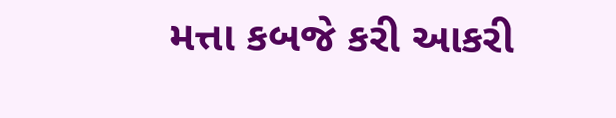મત્તા કબજે કરી આકરી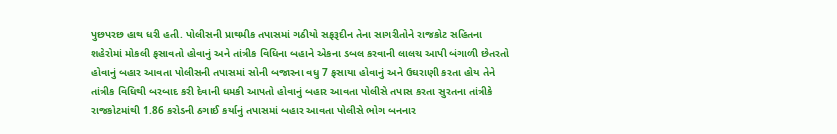પુછપરછ હાથ ધરી હતી. પોલીસની પ્રાથમીક તપાસમાં ગઠીયો સફરૂદીન તેના સાગરીતોને રાજકોટ સહિતના શહેરોમાં મોકલી ફસાવતો હોવાનું અને તાંત્રીક વિધિના બહાને એકના ડબલ કરવાની લાલચ આપી બંગાળી છેતરતો હોવાનું બહાર આવતા પોલીસની તપાસમાં સોની બજારના વધુ 7 ફસાયા હોવાનું અને ઉઘરાણી કરતા હોય તેને તાંત્રીક વિધિથી બરબાદ કરી દેવાની ધમકી આપતો હોવાનું બહાર આવતા પોલીસે તપાસ કરતા સુરતના તાંત્રીકે રાજકોટમાંથી 1.86 કરોડની ઠગાઈ કર્યાનું તપાસમાં બહાર આવતા પોલીસે ભોગ બનનાર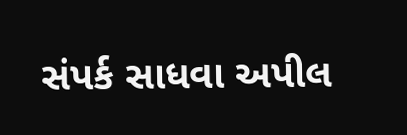સંપર્ક સાધવા અપીલ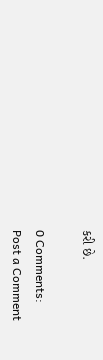કરી છે.

0 Comments:
Post a Comment